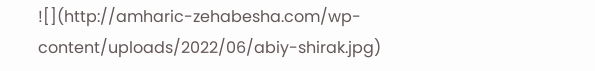![](http://amharic-zehabesha.com/wp-content/uploads/2022/06/abiy-shirak.jpg)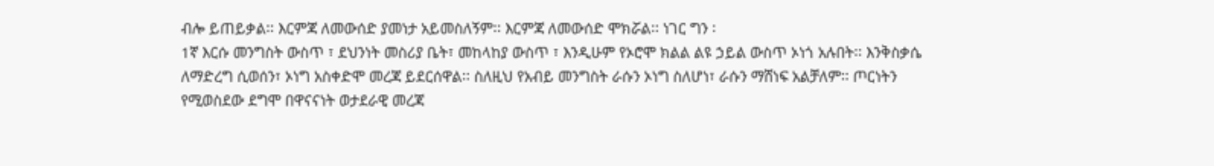ብሎ ይጠይቃል፡፡ እርምጃ ለመውሰድ ያመነታ አይመስለኝም፡፡ እርምጃ ለመውሰድ ሞክሯል፡፡ ነገር ግን ፡
1ኛ እርሱ መንግስት ውስጥ ፣ ደህንነት መስሪያ ቤት፣ መከላከያ ውስጥ ፣ እንዲሁም የኦሮሞ ክልል ልዩ ኃይል ውስጥ ኦነጎ አሉበት፡፡ እንቅስቃሴ ለማድረግ ሲወሰን፣ ኦነግ አስቀድሞ መረጃ ይደርሰዋል፡፡ ስለዚህ የአብይ መንግስት ራሱን ኦነግ ስለሆነ፣ ራሱን ማሸነፍ አልቻለም፡፡ ጦርነትን የሚወስደው ደግሞ በዋናናነት ወታደራዊ መረጃ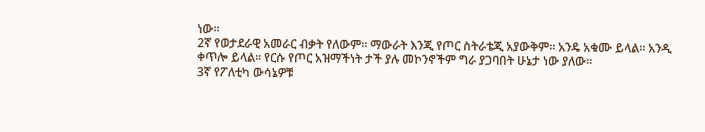ነው፡፡
2ኛ የወታደራዊ አመራር ብቃት የለውም፡፡ ማውራት እንጂ የጦር ስትራቴጂ አያውቅም፡፡ አንዴ አቁሙ ይላል። አንዲ ቀጥሎ ይላል፡፡ የርሱ የጦር አዝማችነት ታች ያሉ መኮንኖችም ግራ ያጋባበት ሁኔታ ነው ያለው፡፡
3ኛ የፖለቲካ ውሳኔዎቹ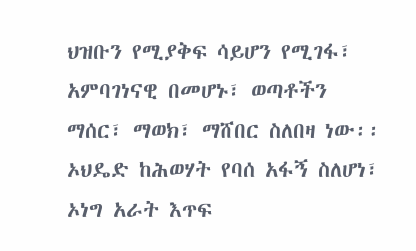ህዝቡን የሚያቅፍ ሳይሆን የሚገፋ፣ አምባገነናዊ በመሆኑ፣ ወጣቶችን ማሰር፣ ማወክ፣ ማሸበር ስለበዛ ነው፡፡ ኦህዴድ ከሕወሃት የባሰ አፋኝ ስለሆነ፣ ኦነግ አራት እጥፍ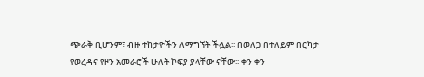ጭራቅ ቢሆንም፣ ብዙ ተከታዮችን ለማግኘት ችሏል፡፡ በወለጋ በተለይም በርካታ የወረዳና የዞን አመራሮች ሁለት ኮፍያ ያላቸው ናቸው፡፡ ቀን ቀን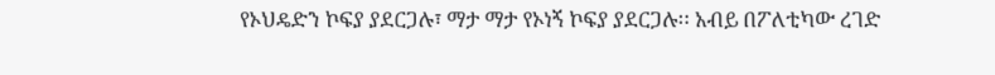የኦህዴድን ኮፍያ ያደርጋሉ፣ ማታ ማታ የኦነኝ ኮፍያ ያደርጋሉ፡፡ አብይ በፖለቲካው ረገድ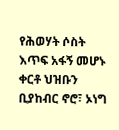የሕወሃት ሶስት እጥፍ አፋኝ መሆኑ ቀርቶ ህዝቡን ቢያከብር ኖሮ፣ ኦነግ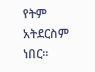የትም አትደርስም ነበር፡፡